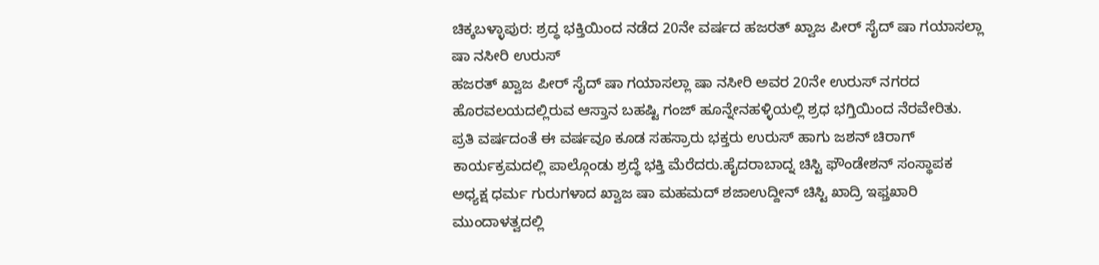ಚಿಕ್ಕಬಳ್ಳಾಪುರ: ಶ್ರದ್ಧ ಭಕ್ತಿಯಿಂದ ನಡೆದ 20ನೇ ವರ್ಷದ ಹಜರತ್ ಖ್ವಾಜ ಪೀರ್ ಸೈದ್ ಷಾ ಗಯಾಸಲ್ಲಾ ಷಾ ನಸೀರಿ ಉರುಸ್
ಹಜರತ್ ಖ್ವಾಜ ಪೀರ್ ಸೈದ್ ಷಾ ಗಯಾಸಲ್ಲಾ ಷಾ ನಸೀರಿ ಅವರ 20ನೇ ಉರುಸ್ ನಗರದ ಹೊರವಲಯದಲ್ಲಿರುವ ಆಸ್ತಾನ ಬಹಷ್ಟಿ ಗಂಜ್ ಹೂನ್ನೇನಹಳ್ಳಿಯಲ್ಲಿ ಶ್ರಧ ಭಗ್ತಿಯಿಂದ ನೆರವೇರಿತು. ಪ್ರತಿ ವರ್ಷದಂತೆ ಈ ವರ್ಷವೂ ಕೂಡ ಸಹಸ್ರಾರು ಭಕ್ತರು ಉರುಸ್ ಹಾಗು ಜಶನ್ ಚಿರಾಗ್ ಕಾರ್ಯಕ್ರಮದಲ್ಲಿ ಪಾಲ್ಗೊಂಡು ಶ್ರದ್ಧೆ ಭಕ್ತಿ ಮೆರೆದರು.ಹೈದರಾಬಾದ್ನ ಚಿಸ್ಟಿ ಫೌಂಡೇಶನ್ ಸಂಸ್ಥಾಪಕ ಅಧ್ಯಕ್ಷ ಧರ್ಮ ಗುರುಗಳಾದ ಖ್ವಾಜ ಷಾ ಮಹಮದ್ ಶಜಾಉದ್ದೀನ್ ಚಿಸ್ಟಿ ಖಾದ್ರಿ ಇಫ್ತಖಾರಿ ಮುಂದಾಳತ್ವದಲ್ಲಿ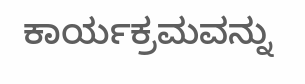ಕಾರ್ಯಕ್ರಮವನ್ನು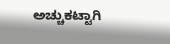ಅಚ್ಚುಕಟ್ಟಾಗಿ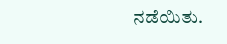ನಡೆಯಿತು.